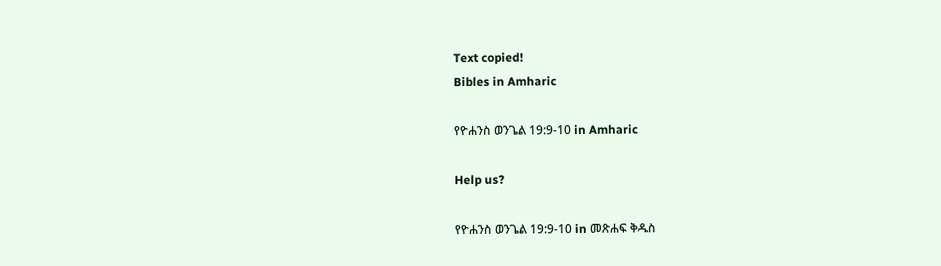Text copied!
Bibles in Amharic

የዮሐንስ ወንጌል 19:9-10 in Amharic

Help us?

የዮሐንስ ወንጌል 19:9-10 in መጽሐፍ ቅዱስ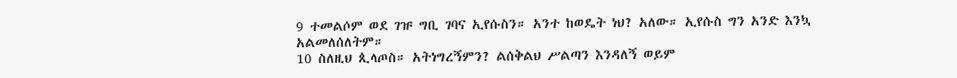9 ተመልሶም ወደ ገዡ ግቢ ገባና ኢየሱስን። አንተ ከወዴት ነህ? አለው። ኢየሱስ ግን አንድ እንኳ አልመለሰለትም።
10 ስለዚህ ጲላጦስ። አትነግረኝምን? ልሰቅልህ ሥልጣን እንዳለኝ ወይም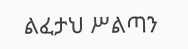ልፈታህ ሥልጣን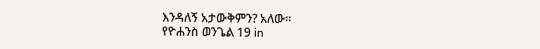እንዳለኝ አታውቅምን? አለው።
የዮሐንስ ወንጌል 19 in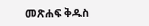መጽሐፍ ቅዱስ